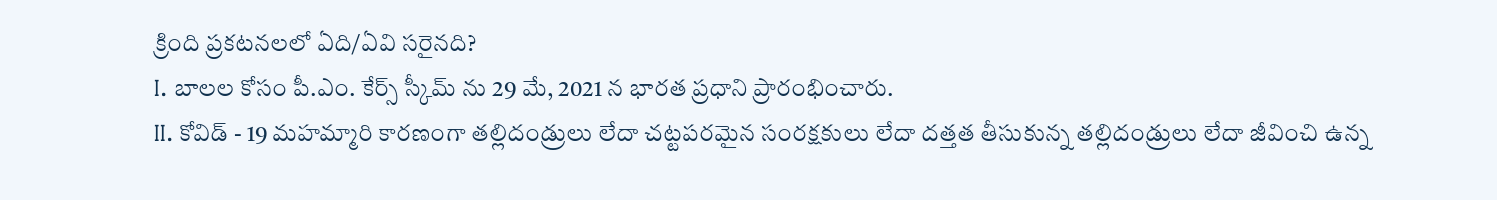క్రింది ప్రకటనలలో ఏది/ఏవి సరైనది?
I. బాలల కోసం పీ.ఎం. కేర్స్ స్కీమ్ ను 29 మే, 2021 న భారత ప్రధాని ప్రారంభించారు.
II. కోవిడ్ - 19 మహమ్మారి కారణంగా తల్లిదండ్రులు లేదా చట్టపరమైన సంరక్షకులు లేదా దత్తత తీసుకున్న తల్లిదండ్రులు లేదా జీవించి ఉన్న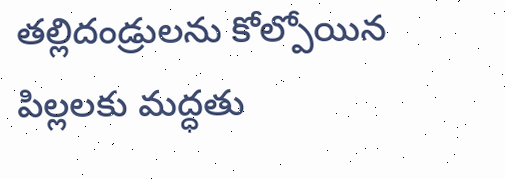తల్లిదండ్రులను కోల్పోయిన పిల్లలకు మద్ధతు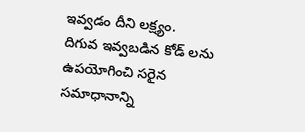ఇవ్వడం దీని లక్ష్యం.
దిగువ ఇవ్వబడిన కోడ్ లను ఉపయోగించి సరైన సమాధానాన్ని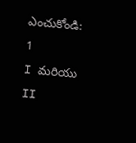ఎంచుకోండి:
1
I మరియు II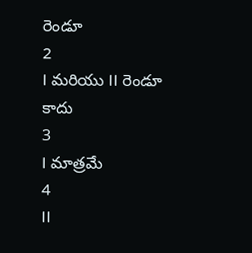రెండూ
2
I మరియు II రెండూ కాదు
3
I మాత్రమే
4
II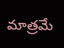మాత్రమే